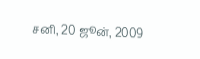சனி, 20 ஜூன், 2009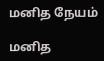மனித நேயம்

மனித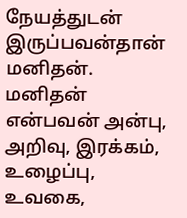நேயத்துடன் இருப்பவன்தான் மனிதன். மனிதன் என்பவன் அன்பு, அறிவு, இரக்கம், உழைப்பு, உவகை,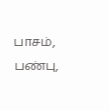பாசம், பண்பு,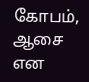கோபம், ஆசை என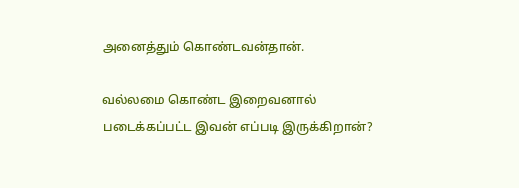அனைத்தும் கொண்டவன்தான்.

வல்லமை கொண்ட இறைவனால் படைக்கப்பட்ட இவன் எப்படி இருக்கிறான்?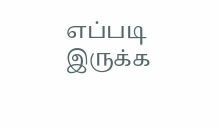எப்படி இருக்க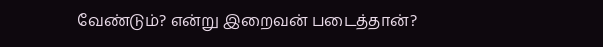வேண்டும்? என்று இறைவன் படைத்தான்?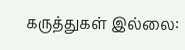கருத்துகள் இல்லை: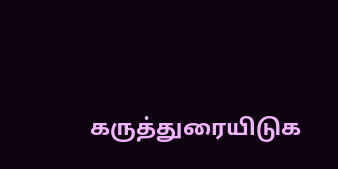கருத்துரையிடுக